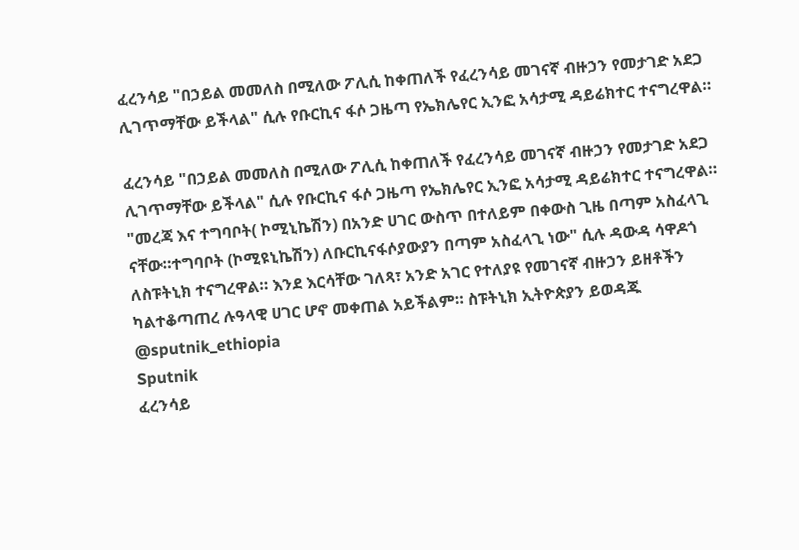ፈረንሳይ "በኃይል መመለስ በሚለው ፖሊሲ ከቀጠለች የፈረንሳይ መገናኛ ብዙኃን የመታገድ አደጋ ሊገጥማቸው ይችላል" ሲሉ የቡርኪና ፋሶ ጋዜጣ የኤክሌየር ኢንፎ አሳታሚ ዳይሬክተር ተናግረዋል።

ፈረንሳይ "በኃይል መመለስ በሚለው ፖሊሲ ከቀጠለች የፈረንሳይ መገናኛ ብዙኃን የመታገድ አደጋ ሊገጥማቸው ይችላል" ሲሉ የቡርኪና ፋሶ ጋዜጣ የኤክሌየር ኢንፎ አሳታሚ ዳይሬክተር ተናግረዋል። "መረጃ እና ተግባቦት( ኮሚኒኬሽን) በአንድ ሀገር ውስጥ በተለይም በቀውስ ጊዜ በጣም አስፈላጊ ናቸው።ተግባቦት (ኮሚዩኒኬሽን) ለቡርኪናፋሶያውያን በጣም አስፈላጊ ነው" ሲሉ ዳውዳ ሳዋዶጎ ለስፑትኒክ ተናግረዋል። እንደ እርሳቸው ገለጻ፣ አንድ አገር የተለያዩ የመገናኛ ብዙኃን ይዘቶችን ካልተቆጣጠረ ሉዓላዊ ሀገር ሆኖ መቀጠል አይችልም። ስፑትኒክ ኢትዮጵያን ይወዳጁ @sputnik_ethiopia
Sputnik
ፈረንሳይ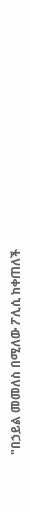"በኃይል መመለስ በሚለው ፖሊሲ ከቀጠለች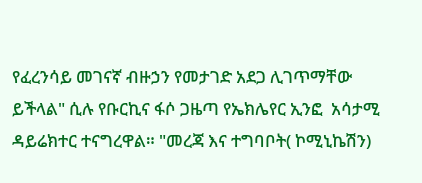የፈረንሳይ መገናኛ ብዙኃን የመታገድ አደጋ ሊገጥማቸው ይችላል" ሲሉ የቡርኪና ፋሶ ጋዜጣ የኤክሌየር ኢንፎ  አሳታሚ ዳይሬክተር ተናግረዋል። "መረጃ እና ተግባቦት( ኮሚኒኬሽን)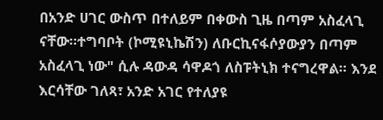በአንድ ሀገር ውስጥ በተለይም በቀውስ ጊዜ በጣም አስፈላጊ ናቸው።ተግባቦት (ኮሚዩኒኬሽን) ለቡርኪናፋሶያውያን በጣም አስፈላጊ ነው" ሲሉ ዳውዳ ሳዋዶጎ ለስፑትኒክ ተናግረዋል። እንደ እርሳቸው ገለጻ፣ አንድ አገር የተለያዩ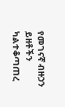የመገናኛ ብዙኃን ይዘቶችን ካልተቆጣጠረ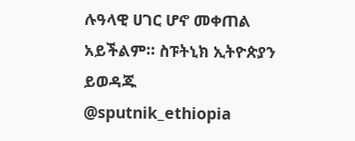ሉዓላዊ ሀገር ሆኖ መቀጠል አይችልም። ስፑትኒክ ኢትዮጵያን ይወዳጁ @sputnik_ethiopia